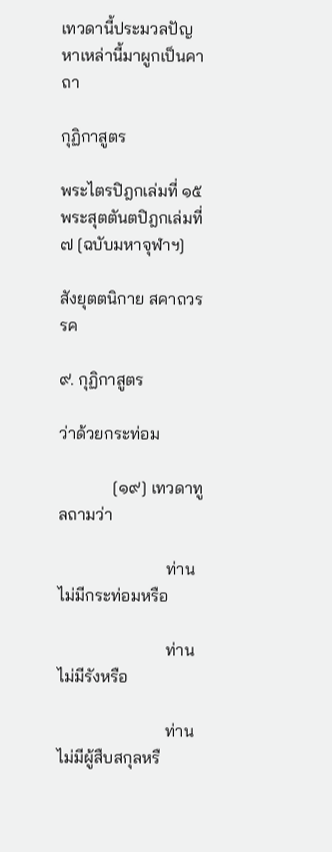เทวดานี้ประมวลปัญหาเหล่านี้มาผูกเป็นคาถา

กุฏิกาสูตร

พระไตรปิฎกเล่มที่ ๑๕ พระสุตตันตปิฎกเล่มที่ ๗ [ฉบับมหาจุฬาฯ]

สังยุตตนิกาย สคาถวรรค

๙. กุฏิกาสูตร

ว่าด้วยกระท่อม

             [๑๙] เทวดาทูลถามว่า

                          ท่านไม่มีกระท่อมหรือ

                          ท่านไม่มีรังหรือ

                          ท่านไม่มีผู้สืบสกุลหรื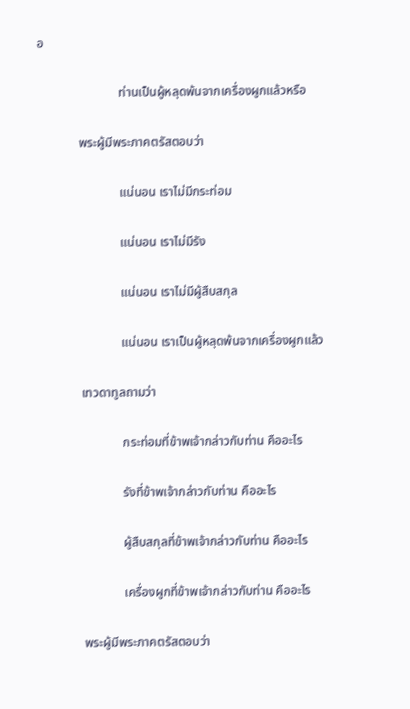อ

                          ท่านเป็นผู้หลุดพ้นจากเครื่องผูกแล้วหรือ

             พระผู้มีพระภาคตรัสตอบว่า

                          แน่นอน เราไม่มีกระท่อม

                          แน่นอน เราไม่มีรัง

                          แน่นอน เราไม่มีผู้สืบสกุล

                          แน่นอน เราเป็นผู้หลุดพ้นจากเครื่องผูกแล้ว

             เทวดาทูลถามว่า

                          กระท่อมที่ข้าพเจ้ากล่าวกับท่าน คืออะไร

                          รังที่ข้าพเจ้ากล่าวกับท่าน คืออะไร

                          ผู้สืบสกุลที่ข้าพเจ้ากล่าวกับท่าน คืออะไร

                          เครื่องผูกที่ข้าพเจ้ากล่าวกับท่าน คืออะไร

             พระผู้มีพระภาคตรัสตอบว่า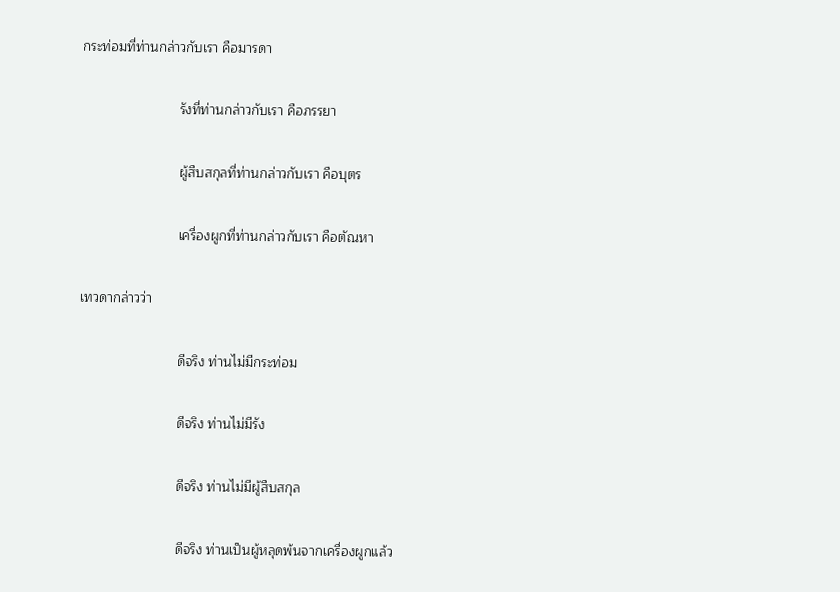กระท่อมที่ท่านกล่าวกับเรา คือมารดา

                          รังที่ท่านกล่าวกับเรา คือภรรยา

                          ผู้สืบสกุลที่ท่านกล่าวกับเรา คือบุตร

                          เครื่องผูกที่ท่านกล่าวกับเรา คือตัณหา

เทวดากล่าวว่า

                          ดีจริง ท่านไม่มีกระท่อม

                          ดีจริง ท่านไม่มีรัง

                          ดีจริง ท่านไม่มีผู้สืบสกุล

                          ดีจริง ท่านเป็นผู้หลุดพ้นจากเครื่องผูกแล้ว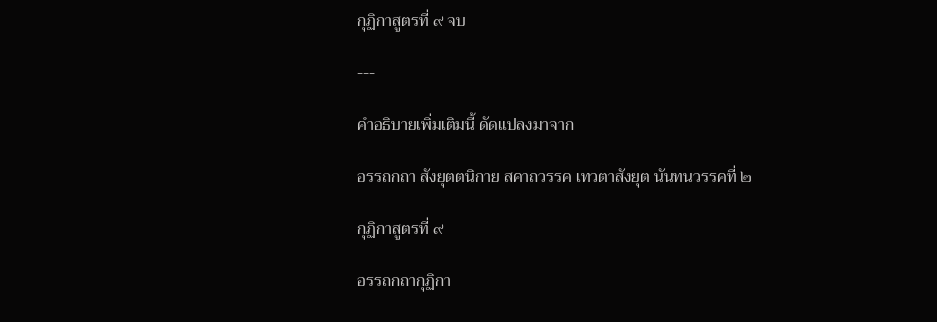กุฏิกาสูตรที่ ๙ จบ

---

คำอธิบายเพิ่มเติมนี้ ดัดแปลงมาจาก

อรรถกถา สังยุตตนิกาย สคาถวรรค เทวตาสังยุต นันทนวรรคที่ ๒

กุฏิกาสูตรที่ ๙

อรรถกถากุฏิกา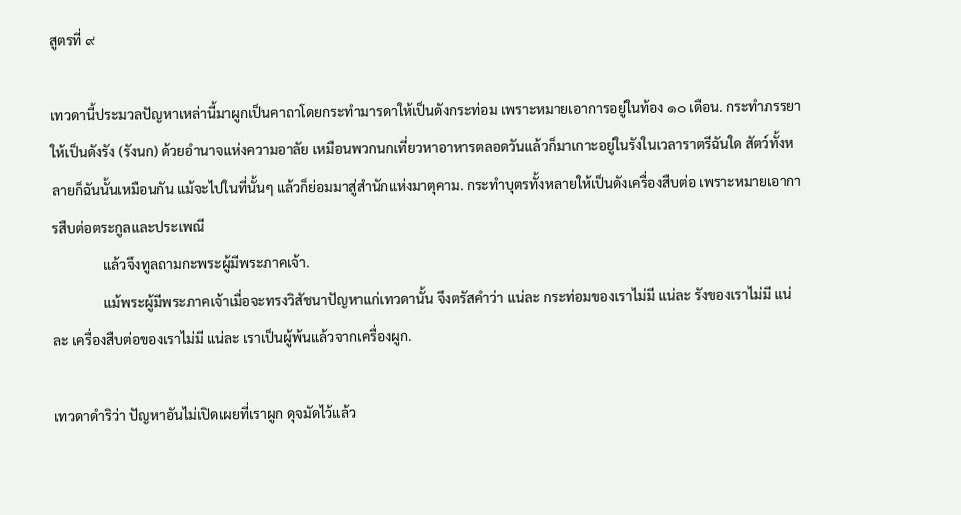สูตรที่ ๙

เทวดานี้ประมวลปัญหาเหล่านี้มาผูกเป็นคาถาโดยกระทำมารดาให้เป็นดังกระท่อม เพราะหมายเอาการอยู่ในท้อง ๑๐ เดือน. กระทำภรรยาให้เป็นดังรัง (รังนก) ด้วยอำนาจแห่งความอาลัย เหมือนพวกนกเที่ยวหาอาหารตลอดวันแล้วก็มาเกาะอยู่ในรังในเวลาราตรีฉันใด สัตว์ทั้งหลายก็ฉันนั้นเหมือนกัน แม้จะไปในที่นั้นๆ แล้วก็ย่อมมาสู่สำนักแห่งมาตุคาม. กระทำบุตรทั้งหลายให้เป็นดังเครื่องสืบต่อ เพราะหมายเอาการสืบต่อตระกูลและประเพณี
               แล้วจึงทูลถามกะพระผู้มีพระภาคเจ้า.
               แม้พระผู้มีพระภาคเจ้าเมื่อจะทรงวิสัชนาปัญหาแก่เทวดานั้น จึงตรัสคำว่า แน่ละ กระท่อมของเราไม่มี แน่ละ รังของเราไม่มี แน่ละ เครื่องสืบต่อของเราไม่มี แน่ละ เราเป็นผู้พ้นแล้วจากเครื่องผูก.

เทวดาดำริว่า ปัญหาอันไม่เปิดเผยที่เราผูก ดุจมัดไว้แล้ว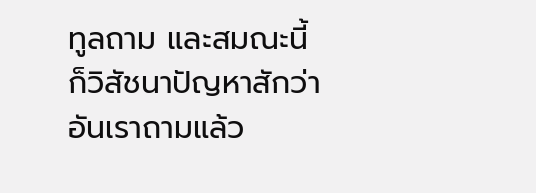ทูลถาม และสมณะนี้ก็วิสัชนาปัญหาสักว่าอันเราถามแล้ว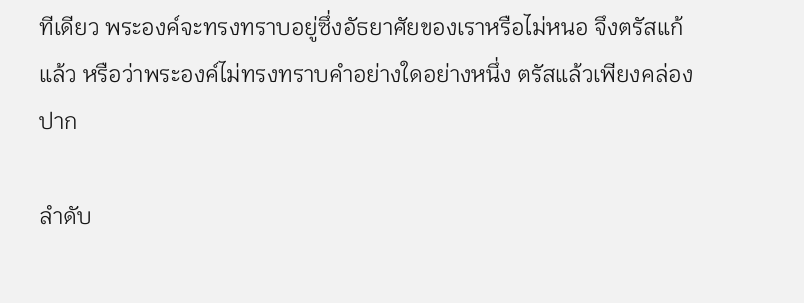ทีเดียว พระองค์จะทรงทราบอยู่ซึ่งอัธยาศัยของเราหรือไม่หนอ จึงตรัสแก้แล้ว หรือว่าพระองค์ไม่ทรงทราบคำอย่างใดอย่างหนึ่ง ตรัสแล้วเพียงคล่องปาก

ลำดับ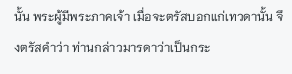นั้น พระผู้มีพระภาคเจ้า เมื่อจะตรัสบอกแก่เทวดานั้น จึงตรัสคำว่า ท่านกล่าวมารดาว่าเป็นกระ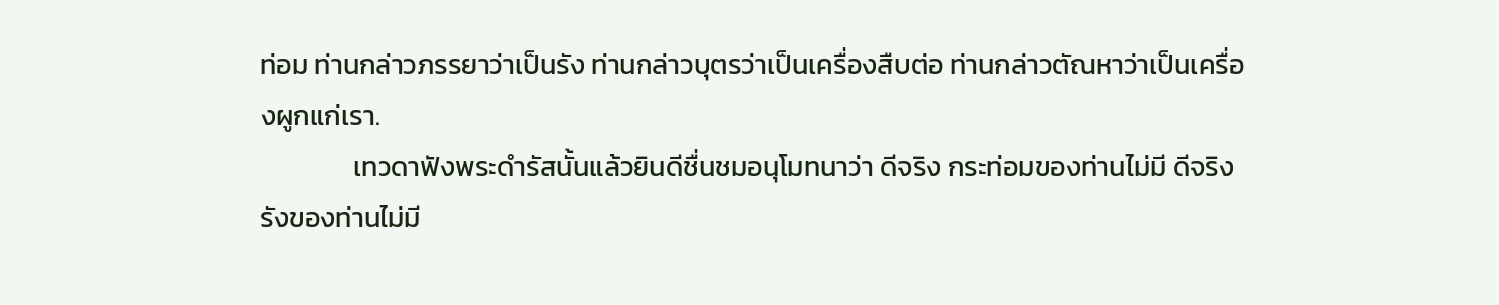ท่อม ท่านกล่าวภรรยาว่าเป็นรัง ท่านกล่าวบุตรว่าเป็นเครื่องสืบต่อ ท่านกล่าวตัณหาว่าเป็นเครื่องผูกแก่เรา.
               เทวดาฟังพระดำรัสนั้นแล้วยินดีชื่นชมอนุโมทนาว่า ดีจริง กระท่อมของท่านไม่มี ดีจริง รังของท่านไม่มี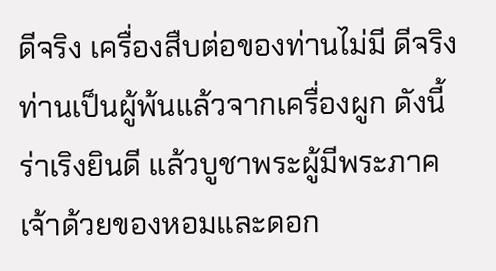ดีจริง เครื่องสืบต่อของท่านไม่มี ดีจริง ท่านเป็นผู้พ้นแล้วจากเครื่องผูก ดังนี้ ร่าเริงยินดี แล้วบูชาพระผู้มีพระภาคเจ้าด้วยของหอมและดอก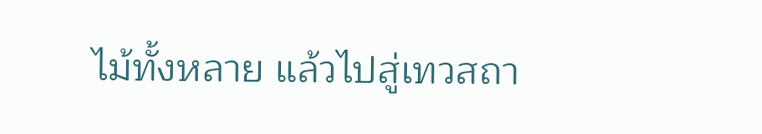ไม้ทั้งหลาย แล้วไปสู่เทวสถา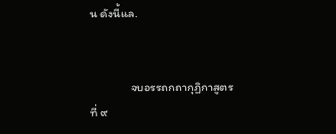น ดังนี้แล.


               จบอรรถกถากุฏิกาสูตรที่ ๙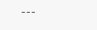---